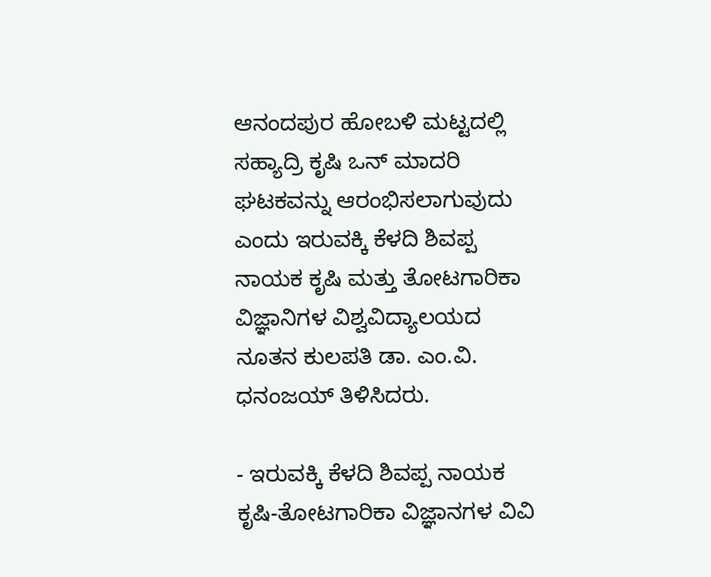ಆನಂದಪುರ ಹೋಬಳಿ ಮಟ್ಟದಲ್ಲಿ ಸಹ್ಯಾದ್ರಿ ಕೃಷಿ ಒನ್ ಮಾದರಿ ಘಟಕವನ್ನು ಆರಂಭಿಸಲಾಗುವುದು ಎಂದು ಇರುವಕ್ಕಿ ಕೆಳದಿ ಶಿವಪ್ಪ ನಾಯಕ ಕೃಷಿ ಮತ್ತು ತೋಟಗಾರಿಕಾ ವಿಜ್ಞಾನಿಗಳ ವಿಶ್ವವಿದ್ಯಾಲಯದ ನೂತನ ಕುಲಪತಿ ಡಾ. ಎಂ.ವಿ. ಧನಂಜಯ್ ತಿಳಿಸಿದರು.

- ಇರುವಕ್ಕಿ ಕೆಳದಿ ಶಿವಪ್ಪ ನಾಯಕ ಕೃಷಿ-ತೋಟಗಾರಿಕಾ ವಿಜ್ಞಾನಗಳ ವಿವಿ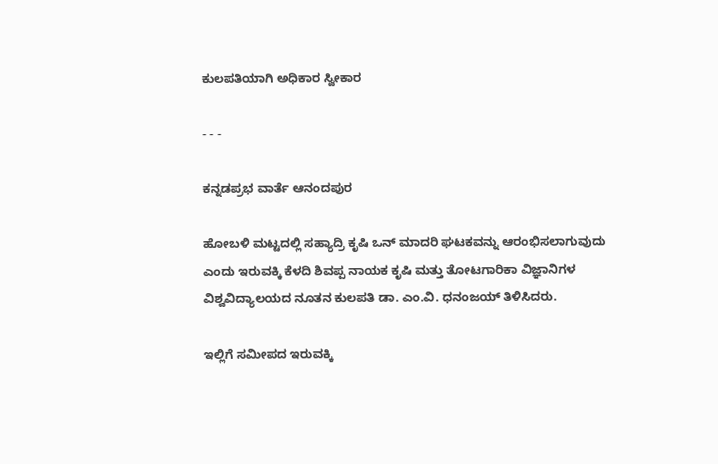ಕುಲಪತಿಯಾಗಿ ಅಧಿಕಾರ ಸ್ವೀಕಾರ

- - -

ಕನ್ನಡಪ್ರಭ ವಾರ್ತೆ ಆನಂದಪುರ

ಹೋಬಳಿ ಮಟ್ಟದಲ್ಲಿ ಸಹ್ಯಾದ್ರಿ ಕೃಷಿ ಒನ್ ಮಾದರಿ ಘಟಕವನ್ನು ಆರಂಭಿಸಲಾಗುವುದು ಎಂದು ಇರುವಕ್ಕಿ ಕೆಳದಿ ಶಿವಪ್ಪ ನಾಯಕ ಕೃಷಿ ಮತ್ತು ತೋಟಗಾರಿಕಾ ವಿಜ್ಞಾನಿಗಳ ವಿಶ್ವವಿದ್ಯಾಲಯದ ನೂತನ ಕುಲಪತಿ ಡಾ. ಎಂ.ವಿ. ಧನಂಜಯ್ ತಿಳಿಸಿದರು.

ಇಲ್ಲಿಗೆ ಸಮೀಪದ ಇರುವಕ್ಕಿ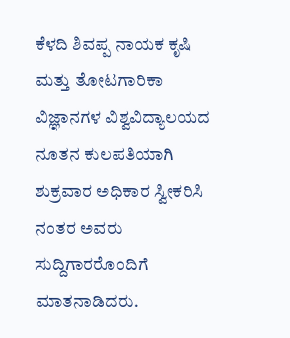ಕೆಳದಿ ಶಿವಪ್ಪ ನಾಯಕ ಕೃಷಿ ಮತ್ತು ತೋಟಗಾರಿಕಾ ವಿಜ್ಞಾನಗಳ ವಿಶ್ವವಿದ್ಯಾಲಯದ ನೂತನ ಕುಲಪತಿಯಾಗಿ ಶುಕ್ರವಾರ ಅಧಿಕಾರ ಸ್ವೀಕರಿಸಿ ನಂತರ ಅವರು ಸುದ್ದಿಗಾರರೊಂದಿಗೆ ಮಾತನಾಡಿದರು.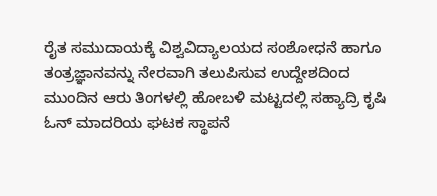ರೈತ ಸಮುದಾಯಕ್ಕೆ ವಿಶ್ವವಿದ್ಯಾಲಯದ ಸಂಶೋಧನೆ ಹಾಗೂ ತಂತ್ರಜ್ಞಾನವನ್ನು ನೇರವಾಗಿ ತಲುಪಿಸುವ ಉದ್ದೇಶದಿಂದ ಮುಂದಿನ ಆರು ತಿಂಗಳಲ್ಲಿ ಹೋಬಳಿ ಮಟ್ಟದಲ್ಲಿ ಸಹ್ಯಾದ್ರಿ ಕೃಷಿ ಓನ್ ಮಾದರಿಯ ಘಟಕ ಸ್ಥಾಪನೆ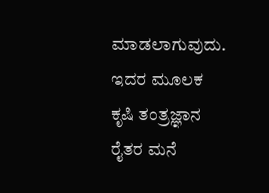ಮಾಡಲಾಗುವುದು. ಇದರ ಮೂಲಕ ಕೃಷಿ ತಂತ್ರಜ್ಞಾನ ರೈತರ ಮನೆ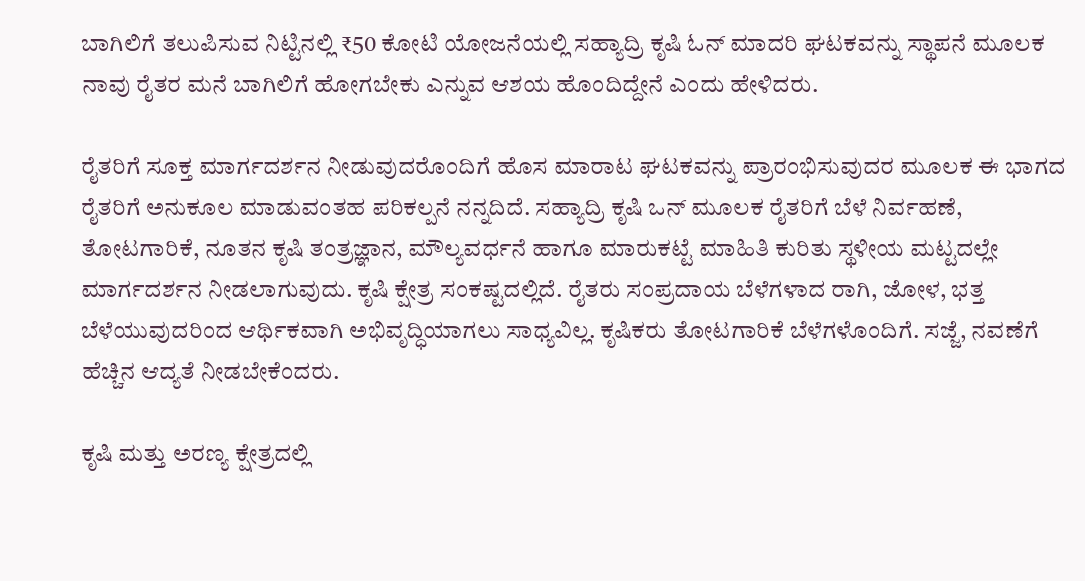ಬಾಗಿಲಿಗೆ ತಲುಪಿಸುವ ನಿಟ್ಟಿನಲ್ಲಿ ₹50 ಕೋಟಿ ಯೋಜನೆಯಲ್ಲಿ ಸಹ್ಯಾದ್ರಿ ಕೃಷಿ ಓನ್ ಮಾದರಿ ಘಟಕವನ್ನು ಸ್ಥಾಪನೆ ಮೂಲಕ ನಾವು ರೈತರ ಮನೆ ಬಾಗಿಲಿಗೆ ಹೋಗಬೇಕು ಎನ್ನುವ ಆಶಯ ಹೊಂದಿದ್ದೇನೆ ಎಂದು ಹೇಳಿದರು.

ರೈತರಿಗೆ ಸೂಕ್ತ ಮಾರ್ಗದರ್ಶನ ನೀಡುವುದರೊಂದಿಗೆ ಹೊಸ ಮಾರಾಟ ಘಟಕವನ್ನು ಪ್ರಾರಂಭಿಸುವುದರ ಮೂಲಕ ಈ ಭಾಗದ ರೈತರಿಗೆ ಅನುಕೂಲ ಮಾಡುವಂತಹ ಪರಿಕಲ್ಪನೆ ನನ್ನದಿದೆ. ಸಹ್ಯಾದ್ರಿ ಕೃಷಿ ಒನ್ ಮೂಲಕ ರೈತರಿಗೆ ಬೆಳೆ ನಿರ್ವಹಣೆ, ತೋಟಗಾರಿಕೆ, ನೂತನ ಕೃಷಿ ತಂತ್ರಜ್ಞಾನ, ಮೌಲ್ಯವರ್ಧನೆ ಹಾಗೂ ಮಾರುಕಟ್ಟೆ ಮಾಹಿತಿ ಕುರಿತು ಸ್ಥಳೀಯ ಮಟ್ಟದಲ್ಲೇ ಮಾರ್ಗದರ್ಶನ ನೀಡಲಾಗುವುದು. ಕೃಷಿ ಕ್ಷೇತ್ರ ಸಂಕಷ್ಟದಲ್ಲಿದೆ. ರೈತರು ಸಂಪ್ರದಾಯ ಬೆಳೆಗಳಾದ ರಾಗಿ, ಜೋಳ, ಭತ್ತ ಬೆಳೆಯುವುದರಿಂದ ಆರ್ಥಿಕವಾಗಿ ಅಭಿವೃದ್ಧಿಯಾಗಲು ಸಾಧ್ಯವಿಲ್ಲ. ಕೃಷಿಕರು ತೋಟಗಾರಿಕೆ ಬೆಳೆಗಳೊಂದಿಗೆ. ಸಜ್ಜೆ, ನವಣೆಗೆ ಹೆಚ್ಚಿನ ಆದ್ಯತೆ ನೀಡಬೇಕೆಂದರು.

ಕೃಷಿ ಮತ್ತು ಅರಣ್ಯ ಕ್ಷೇತ್ರದಲ್ಲಿ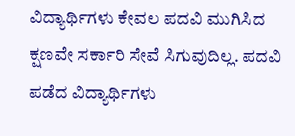ವಿದ್ಯಾರ್ಥಿಗಳು ಕೇವಲ ಪದವಿ ಮುಗಿಸಿದ ಕ್ಷಣವೇ ಸರ್ಕಾರಿ ಸೇವೆ ಸಿಗುವುದಿಲ್ಲ. ಪದವಿ ಪಡೆದ ವಿದ್ಯಾರ್ಥಿಗಳು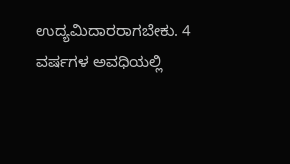ಉದ್ಯಮಿದಾರರಾಗಬೇಕು. 4 ವರ್ಷಗಳ ಅವಧಿಯಲ್ಲಿ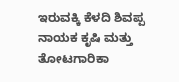ಇರುವಕ್ಕಿ ಕೆಳದಿ ಶಿವಪ್ಪ ನಾಯಕ ಕೃಷಿ ಮತ್ತು ತೋಟಗಾರಿಕಾ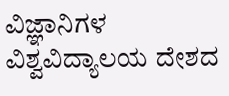ವಿಜ್ಞಾನಿಗಳ ವಿಶ್ವವಿದ್ಯಾಲಯ ದೇಶದ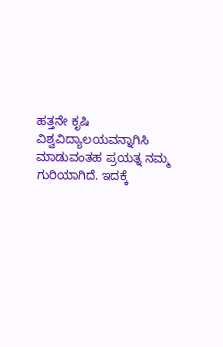ಹತ್ತನೇ ಕೃಷಿ ವಿಶ್ವವಿದ್ಯಾಲಯವನ್ನಾಗಿಸಿ ಮಾಡುವಂತಹ ಪ್ರಯತ್ನ ನಮ್ಮ ಗುರಿಯಾಗಿದೆ. ಇದಕ್ಕೆ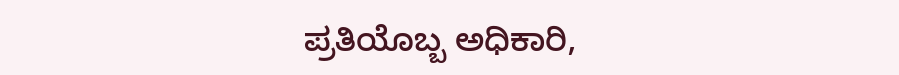ಪ್ರತಿಯೊಬ್ಬ ಅಧಿಕಾರಿ,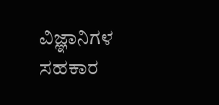ವಿಜ್ಞಾನಿಗಳ ಸಹಕಾರ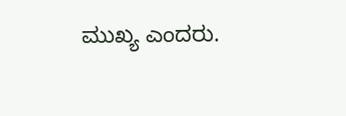ಮುಖ್ಯ ಎಂದರು.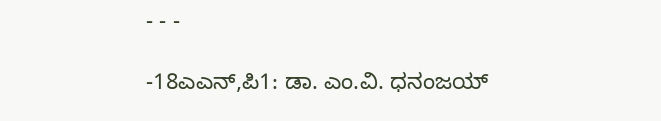- - -

-18ಎಎನ್,ಪಿ1: ಡಾ. ಎಂ.ವಿ. ಧನಂಜಯ್